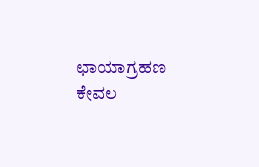ಛಾಯಾಗ್ರಹಣ ಕೇವಲ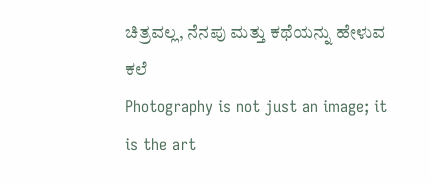ಚಿತ್ರವಲ್ಲ, ನೆನಪು ಮತ್ತು ಕಥೆಯನ್ನು ಹೇಳುವ ಕಲೆ
Photography is not just an image; it is the art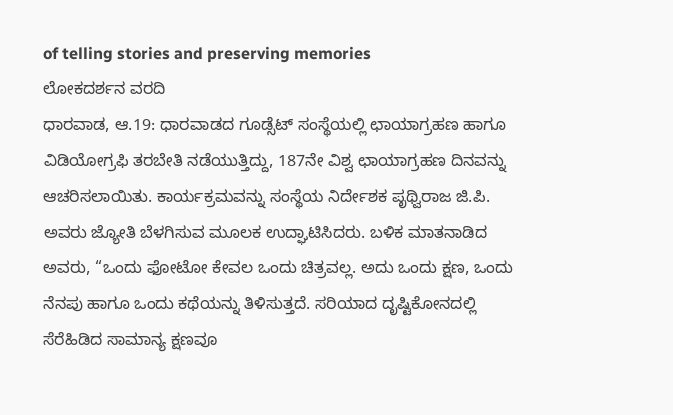of telling stories and preserving memories
ಲೋಕದರ್ಶನ ವರದಿ
ಧಾರವಾಡ, ಆ.19: ಧಾರವಾಡದ ಗೂಡ್ಸೆಟ್ ಸಂಸ್ಥೆಯಲ್ಲಿ ಛಾಯಾಗ್ರಹಣ ಹಾಗೂ ವಿಡಿಯೋಗ್ರಫಿ ತರಬೇತಿ ನಡೆಯುತ್ತಿದ್ದು, 187ನೇ ವಿಶ್ವ ಛಾಯಾಗ್ರಹಣ ದಿನವನ್ನು ಆಚರಿಸಲಾಯಿತು. ಕಾರ್ಯಕ್ರಮವನ್ನು ಸಂಸ್ಥೆಯ ನಿರ್ದೇಶಕ ಪೃಥ್ವಿರಾಜ ಜಿ.ಪಿ. ಅವರು ಜ್ಯೋತಿ ಬೆಳಗಿಸುವ ಮೂಲಕ ಉದ್ಘಾಟಿಸಿದರು. ಬಳಿಕ ಮಾತನಾಡಿದ ಅವರು, “ಒಂದು ಫೋಟೋ ಕೇವಲ ಒಂದು ಚಿತ್ರವಲ್ಲ. ಅದು ಒಂದು ಕ್ಷಣ, ಒಂದು ನೆನಪು ಹಾಗೂ ಒಂದು ಕಥೆಯನ್ನು ತಿಳಿಸುತ್ತದೆ. ಸರಿಯಾದ ದೃಷ್ಟಿಕೋನದಲ್ಲಿ ಸೆರೆಹಿಡಿದ ಸಾಮಾನ್ಯ ಕ್ಷಣವೂ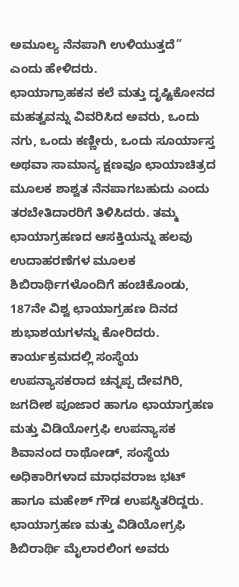ಅಮೂಲ್ಯ ನೆನಪಾಗಿ ಉಳಿಯುತ್ತದೆ” ಎಂದು ಹೇಳಿದರು.
ಛಾಯಾಗ್ರಾಹಕನ ಕಲೆ ಮತ್ತು ದೃಷ್ಟಿಕೋನದ ಮಹತ್ವವನ್ನು ವಿವರಿಸಿದ ಅವರು, ಒಂದು ನಗು, ಒಂದು ಕಣ್ಣೀರು, ಒಂದು ಸೂರ್ಯಾಸ್ತ ಅಥವಾ ಸಾಮಾನ್ಯ ಕ್ಷಣವೂ ಛಾಯಾಚಿತ್ರದ ಮೂಲಕ ಶಾಶ್ವತ ನೆನಪಾಗಬಹುದು ಎಂದು ತರಬೇತಿದಾರರಿಗೆ ತಿಳಿಸಿದರು. ತಮ್ಮ ಛಾಯಾಗ್ರಹಣದ ಆಸಕ್ತಿಯನ್ನು ಹಲವು ಉದಾಹರಣೆಗಳ ಮೂಲಕ ಶಿಬಿರಾರ್ಥಿಗಳೊಂದಿಗೆ ಹಂಚಿಕೊಂಡು, 187ನೇ ವಿಶ್ವ ಛಾಯಾಗ್ರಹಣ ದಿನದ ಶುಭಾಶಯಗಳನ್ನು ಕೋರಿದರು.
ಕಾರ್ಯಕ್ರಮದಲ್ಲಿ ಸಂಸ್ಥೆಯ ಉಪನ್ಯಾಸಕರಾದ ಚನ್ನಪ್ಪ ದೇವಗಿರಿ, ಜಗದೀಶ ಪೂಜಾರ ಹಾಗೂ ಛಾಯಾಗ್ರಹಣ ಮತ್ತು ವಿಡಿಯೋಗ್ರಫಿ ಉಪನ್ಯಾಸಕ ಶಿವಾನಂದ ರಾಥೋಡ್, ಸಂಸ್ಥೆಯ ಅಧಿಕಾರಿಗಳಾದ ಮಾಧವರಾಜ ಭಟ್ ಹಾಗೂ ಮಹೇಶ್ ಗೌಡ ಉಪಸ್ಥಿತರಿದ್ದರು. ಛಾಯಾಗ್ರಹಣ ಮತ್ತು ವಿಡಿಯೋಗ್ರಫಿ ಶಿಬಿರಾರ್ಥಿ ಮೈಲಾರಲಿಂಗ ಅವರು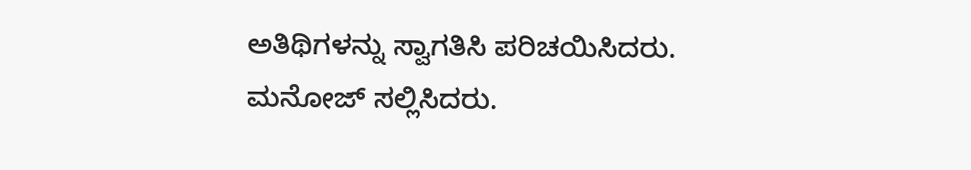ಅತಿಥಿಗಳನ್ನು ಸ್ವಾಗತಿಸಿ ಪರಿಚಯಿಸಿದರು. ಮನೋಜ್ ಸಲ್ಲಿಸಿದರು.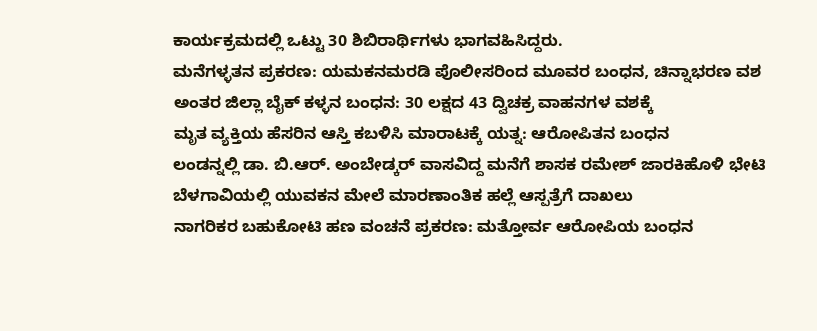ಕಾರ್ಯಕ್ರಮದಲ್ಲಿ ಒಟ್ಟು 30 ಶಿಬಿರಾರ್ಥಿಗಳು ಭಾಗವಹಿಸಿದ್ದರು.
ಮನೆಗಳ್ಳತನ ಪ್ರಕರಣ: ಯಮಕನಮರಡಿ ಪೊಲೀಸರಿಂದ ಮೂವರ ಬಂಧನ, ಚಿನ್ನಾಭರಣ ವಶ
ಅಂತರ ಜಿಲ್ಲಾ ಬೈಕ್ ಕಳ್ಳನ ಬಂಧನ: 30 ಲಕ್ಷದ 43 ದ್ವಿಚಕ್ರ ವಾಹನಗಳ ವಶಕ್ಕೆ
ಮೃತ ವ್ಯಕ್ತಿಯ ಹೆಸರಿನ ಆಸ್ತಿ ಕಬಳಿಸಿ ಮಾರಾಟಕ್ಕೆ ಯತ್ನ: ಆರೋಪಿತನ ಬಂಧನ
ಲಂಡನ್ನಲ್ಲಿ ಡಾ. ಬಿ.ಆರ್. ಅಂಬೇಡ್ಕರ್ ವಾಸವಿದ್ದ ಮನೆಗೆ ಶಾಸಕ ರಮೇಶ್ ಜಾರಕಿಹೊಳಿ ಭೇಟಿ
ಬೆಳಗಾವಿಯಲ್ಲಿ ಯುವಕನ ಮೇಲೆ ಮಾರಣಾಂತಿಕ ಹಲ್ಲೆ ಆಸ್ಪತ್ರೆಗೆ ದಾಖಲು
ನಾಗರಿಕರ ಬಹುಕೋಟಿ ಹಣ ವಂಚನೆ ಪ್ರಕರಣ: ಮತ್ತೋರ್ವ ಆರೋಪಿಯ ಬಂಧನ